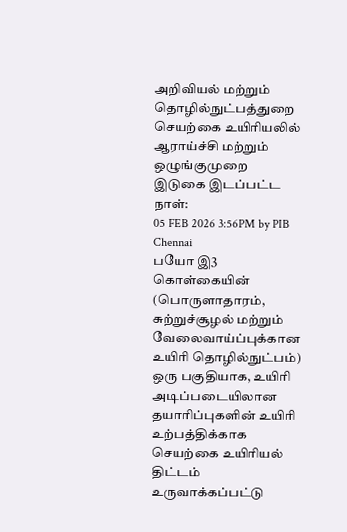அறிவியல் மற்றும் தொழில்நுட்பத்துறை
செயற்கை உயிரியலில் ஆராய்ச்சி மற்றும் ஒழுங்குமுறை
இடுகை இடப்பட்ட நாள்:
05 FEB 2026 3:56PM by PIB Chennai
பயோ இ3 கொள்கையின் (பொருளாதாரம், சுற்றுச்சூழல் மற்றும் வேலைவாய்ப்புக்கான உயிரி தொழில்நுட்பம்) ஒரு பகுதியாக, உயிரி அடிப்படையிலான தயாரிப்புகளின் உயிரி உற்பத்திக்காக செயற்கை உயிரியல் திட்டம் உருவாக்கப்பட்டு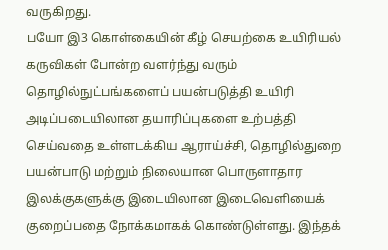வருகிறது.
பயோ இ3 கொள்கையின் கீழ் செயற்கை உயிரியல் கருவிகள் போன்ற வளர்ந்து வரும் தொழில்நுட்பங்களைப் பயன்படுத்தி உயிரி அடிப்படையிலான தயாரிப்புகளை உற்பத்தி செய்வதை உள்ளடக்கிய ஆராய்ச்சி, தொழில்துறை பயன்பாடு மற்றும் நிலையான பொருளாதார இலக்குகளுக்கு இடையிலான இடைவெளியைக் குறைப்பதை நோக்கமாகக் கொண்டுள்ளது. இந்தக்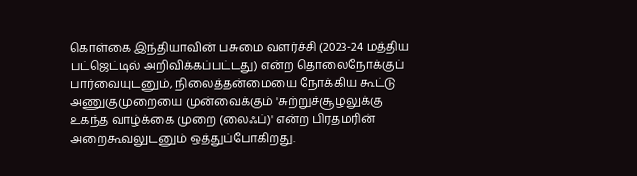கொள்கை இந்தியாவின் பசுமை வளர்ச்சி (2023-24 மத்திய பட்ஜெட்டில் அறிவிக்கப்பட்டது) என்ற தொலைநோக்குப் பார்வையுடனும், நிலைத்தன்மையை நோக்கிய கூட்டு அணுகுமுறையை முன்வைக்கும் 'சுற்றுச்சூழலுக்கு உகந்த வாழ்க்கை முறை (லைஃப்)' என்ற பிரதமரின் அறைகூவலுடனும் ஒத்துப்போகிறது.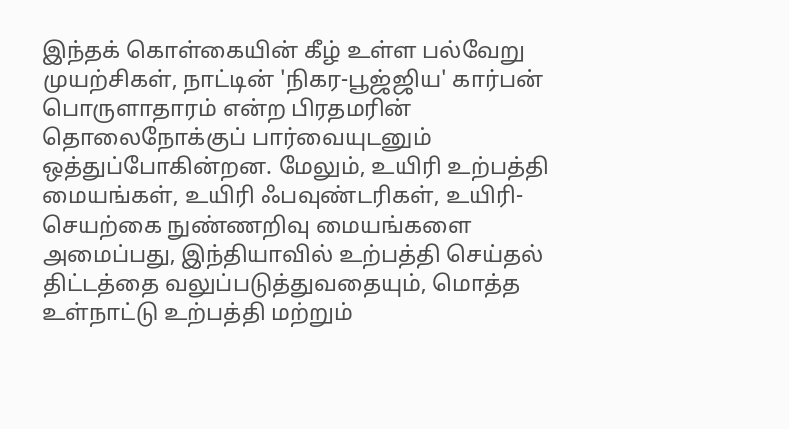இந்தக் கொள்கையின் கீழ் உள்ள பல்வேறு முயற்சிகள், நாட்டின் 'நிகர-பூஜ்ஜிய' கார்பன் பொருளாதாரம் என்ற பிரதமரின் தொலைநோக்குப் பார்வையுடனும் ஒத்துப்போகின்றன. மேலும், உயிரி உற்பத்தி மையங்கள், உயிரி ஃபவுண்டரிகள், உயிரி-செயற்கை நுண்ணறிவு மையங்களை அமைப்பது, இந்தியாவில் உற்பத்தி செய்தல் திட்டத்தை வலுப்படுத்துவதையும், மொத்த உள்நாட்டு உற்பத்தி மற்றும்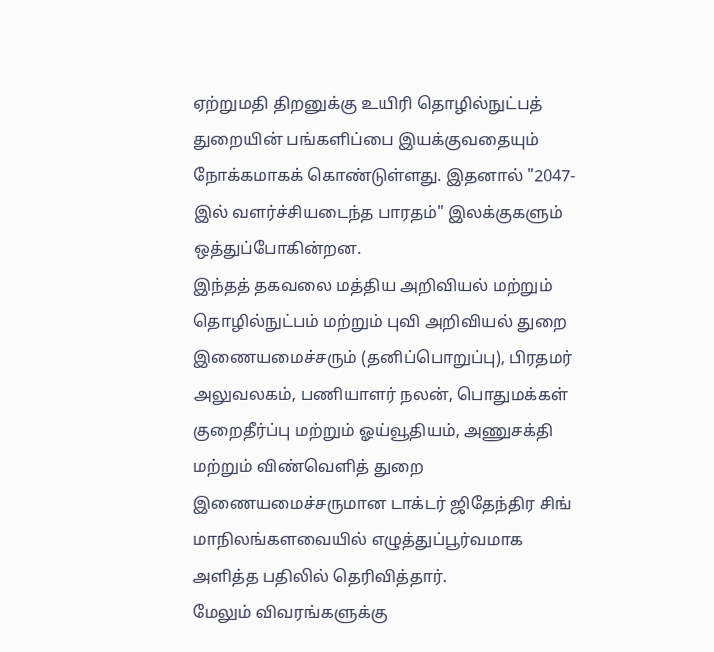ஏற்றுமதி திறனுக்கு உயிரி தொழில்நுட்பத் துறையின் பங்களிப்பை இயக்குவதையும் நோக்கமாகக் கொண்டுள்ளது. இதனால் "2047-இல் வளர்ச்சியடைந்த பாரதம்" இலக்குகளும் ஒத்துப்போகின்றன.
இந்தத் தகவலை மத்திய அறிவியல் மற்றும் தொழில்நுட்பம் மற்றும் புவி அறிவியல் துறை இணையமைச்சரும் (தனிப்பொறுப்பு), பிரதமர் அலுவலகம், பணியாளர் நலன், பொதுமக்கள் குறைதீர்ப்பு மற்றும் ஓய்வூதியம், அணுசக்தி மற்றும் விண்வெளித் துறை இணையமைச்சருமான டாக்டர் ஜிதேந்திர சிங் மாநிலங்களவையில் எழுத்துப்பூர்வமாக அளித்த பதிலில் தெரிவித்தார்.
மேலும் விவரங்களுக்கு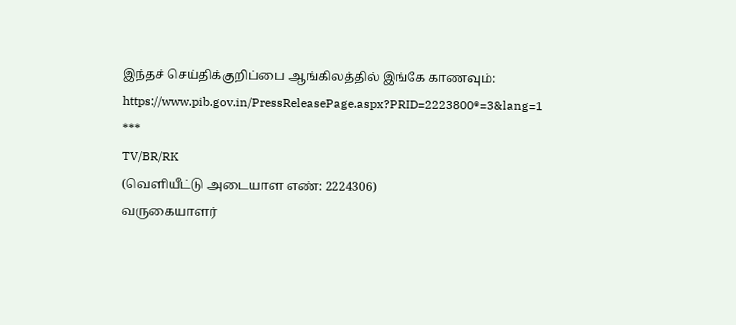இந்தச் செய்திக்குறிப்பை ஆங்கிலத்தில் இங்கே காணவும்: https://www.pib.gov.in/PressReleasePage.aspx?PRID=2223800®=3&lang=1
***
TV/BR/RK
(வெளியீட்டு அடையாள எண்: 2224306)
வருகையாளர்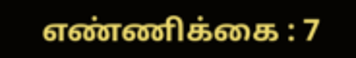எண்ணிக்கை : 7